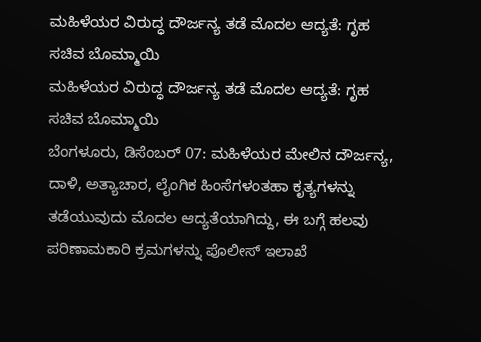ಮಹಿಳೆಯರ ವಿರುದ್ಧ ದೌರ್ಜನ್ಯ ತಡೆ ಮೊದಲ ಆದ್ಯತೆ: ಗೃಹ ಸಚಿವ ಬೊಮ್ಮಾಯಿ
ಮಹಿಳೆಯರ ವಿರುದ್ಧ ದೌರ್ಜನ್ಯ ತಡೆ ಮೊದಲ ಆದ್ಯತೆ: ಗೃಹ ಸಚಿವ ಬೊಮ್ಮಾಯಿ
ಬೆಂಗಳೂರು, ಡಿಸೆಂಬರ್ 07: ಮಹಿಳೆಯರ ಮೇಲಿನ ದೌರ್ಜನ್ಯ, ದಾಳಿ, ಅತ್ಯಾಚಾರ, ಲೈಂಗಿಕ ಹಿಂಸೆಗಳಂತಹಾ ಕೃತ್ಯಗಳನ್ನು ತಡೆಯುವುದು ಮೊದಲ ಆದ್ಯತೆಯಾಗಿದ್ದು, ಈ ಬಗ್ಗೆ ಹಲವು ಪರಿಣಾಮಕಾರಿ ಕ್ರಮಗಳನ್ನು ಪೊಲೀಸ್ ಇಲಾಖೆ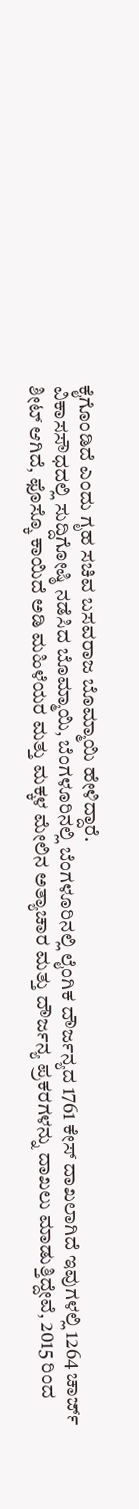ಕೈಗೊಂಡಿದೆ ಎಂದು ಗೃಹ ಸಚಿವ ಬಸವರಾಜ ಬೊಮ್ಮಾಯಿ ಹೇಳಿದ್ದಾರೆ.
ವಿಕಾಸಸೌಧದಲ್ಲಿ ಸುದ್ದಿಗೋಷ್ಠಿ ನಡೆಸಿದ ಬೊಮ್ಮಾಯಿ, ಬೆಂಗಳೂರಿನಲ್ಲಿ ಬೆಂಗಳೂರಿನಲ್ಲಿ ಲೈಂಗಿಕ ದೌರ್ಜನ್ಯದ 1761 ಕೇಸ್ ದಾಖಲಾಗಿದೆ ಇವುಗಳಲ್ಲಿ 1264 ಚಾರ್ಜ್ ಶೀಟ್ ಆಗಿದೆ, ಫೊಸ್ಕೊ ಕಾಯಿದೆ ಅಡಿ ಮಹಿಳೆಯರ ಮತ್ತು ಮಕ್ಕಳ ಮೇಲಿನ ಅತ್ಯಾಚಾರ ಮತ್ತು ದೌರ್ಜನ್ಯ ಪ್ರಕರಗಳನ್ನು ದಾಖಲು ಮಾಡುತ್ತಿದ್ದೇವೆ, 2015 ರಿಂದ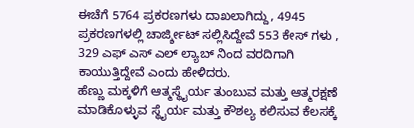ಈಚೆಗೆ 5764 ಪ್ರಕರಣಗಳು ದಾಖಲಾಗಿದ್ದು, 4945 ಪ್ರಕರಣಗಳಲ್ಲಿ ಚಾರ್ಜ್ಶೀಟ್ ಸಲ್ಲಿಸಿದ್ದೇವೆ 553 ಕೇಸ್ ಗಳು , 329 ಎಫ್ ಎಸ್ ಎಲ್ ಲ್ಯಾಬ್ ನಿಂದ ವರದಿಗಾಗಿ ಕಾಯುತ್ತಿದ್ದೇವೆ ಎಂದು ಹೇಳಿದರು.
ಹೆಣ್ಣು ಮಕ್ಕಳಿಗೆ ಆತ್ಮಸ್ಥೈರ್ಯ ತುಂಬುವ ಮತ್ತು ಆತ್ಮರಕ್ಷಣೆ ಮಾಡಿಕೊಳ್ಳುವ ಸ್ಥೈರ್ಯ ಮತ್ತು ಕೌಶಲ್ಯ ಕಲಿಸುವ ಕೆಲಸಕ್ಕೆ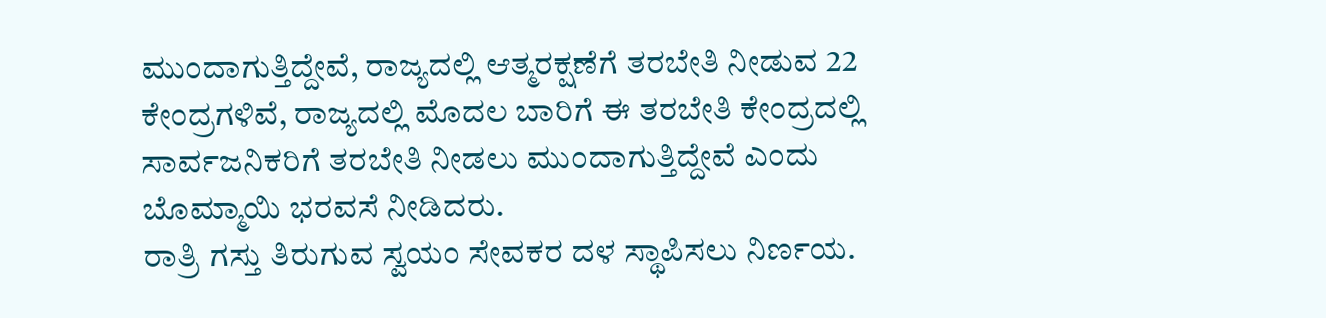ಮುಂದಾಗುತ್ತಿದ್ದೇವೆ, ರಾಜ್ಯದಲ್ಲಿ ಆತ್ಮರಕ್ಷಣೆಗೆ ತರಬೇತಿ ನೀಡುವ 22 ಕೇಂದ್ರಗಳಿವೆ, ರಾಜ್ಯದಲ್ಲಿ ಮೊದಲ ಬಾರಿಗೆ ಈ ತರಬೇತಿ ಕೇಂದ್ರದಲ್ಲಿ ಸಾರ್ವಜನಿಕರಿಗೆ ತರಬೇತಿ ನೀಡಲು ಮುಂದಾಗುತ್ತಿದ್ದೇವೆ ಎಂದು ಬೊಮ್ಮಾಯಿ ಭರವಸೆ ನೀಡಿದರು.
ರಾತ್ರಿ ಗಸ್ತು ತಿರುಗುವ ಸ್ವಯಂ ಸೇವಕರ ದಳ ಸ್ಥಾಪಿಸಲು ನಿರ್ಣಯ.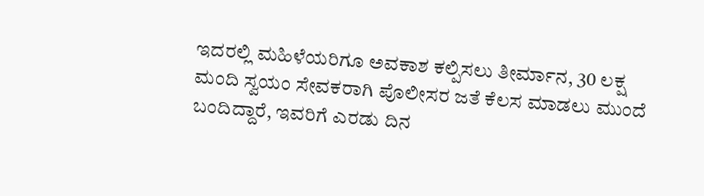ಇದರಲ್ಲಿ ಮಹಿಳೆಯರಿಗೂ ಅವಕಾಶ ಕಲ್ಪಿಸಲು ತೀರ್ಮಾನ, 30 ಲಕ್ಷ ಮಂದಿ ಸ್ವಯಂ ಸೇವಕರಾಗಿ ಪೊಲೀಸರ ಜತೆ ಕೆಲಸ ಮಾಡಲು ಮುಂದೆ ಬಂದಿದ್ದಾರೆ, ಇವರಿಗೆ ಎರಡು ದಿನ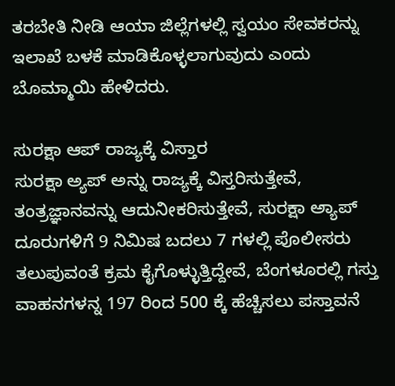ತರಬೇತಿ ನೀಡಿ ಆಯಾ ಜಿಲ್ಲೆಗಳಲ್ಲಿ ಸ್ವಯಂ ಸೇವಕರನ್ನು ಇಲಾಖೆ ಬಳಕೆ ಮಾಡಿಕೊಳ್ಳಲಾಗುವುದು ಎಂದು ಬೊಮ್ಮಾಯಿ ಹೇಳಿದರು.

ಸುರಕ್ಷಾ ಆಪ್ ರಾಜ್ಯಕ್ಕೆ ವಿಸ್ತಾರ
ಸುರಕ್ಷಾ ಅ್ಯಪ್ ಅನ್ನು ರಾಜ್ಯಕ್ಕೆ ವಿಸ್ತರಿಸುತ್ತೇವೆ, ತಂತ್ರಜ್ಞಾನವನ್ನು ಆದುನೀಕರಿಸುತ್ತೇವೆ, ಸುರಕ್ಷಾ ಅ್ಯಾಪ್ ದೂರುಗಳಿಗೆ 9 ನಿಮಿಷ ಬದಲು 7 ಗಳಲ್ಲಿ ಪೊಲೀಸರು ತಲುಪುವಂತೆ ಕ್ರಮ ಕೈಗೊಳ್ಳುತ್ತಿದ್ದೇವೆ, ಬೆಂಗಳೂರಲ್ಲಿ ಗಸ್ತು ವಾಹನಗಳನ್ನ 197 ರಿಂದ 500 ಕ್ಕೆ ಹೆಚ್ಚಿಸಲು ಪಸ್ತಾವನೆ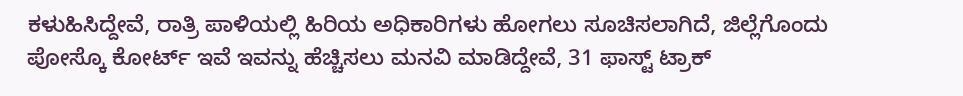ಕಳುಹಿಸಿದ್ದೇವೆ, ರಾತ್ರಿ ಪಾಳಿಯಲ್ಲಿ ಹಿರಿಯ ಅಧಿಕಾರಿಗಳು ಹೋಗಲು ಸೂಚಿಸಲಾಗಿದೆ, ಜಿಲ್ಲೆಗೊಂದು ಪೋಸ್ಕೊ ಕೋರ್ಟ್ ಇವೆ ಇವನ್ನು ಹೆಚ್ಚಿಸಲು ಮನವಿ ಮಾಡಿದ್ದೇವೆ, 31 ಫಾಸ್ಟ್ ಟ್ರಾಕ್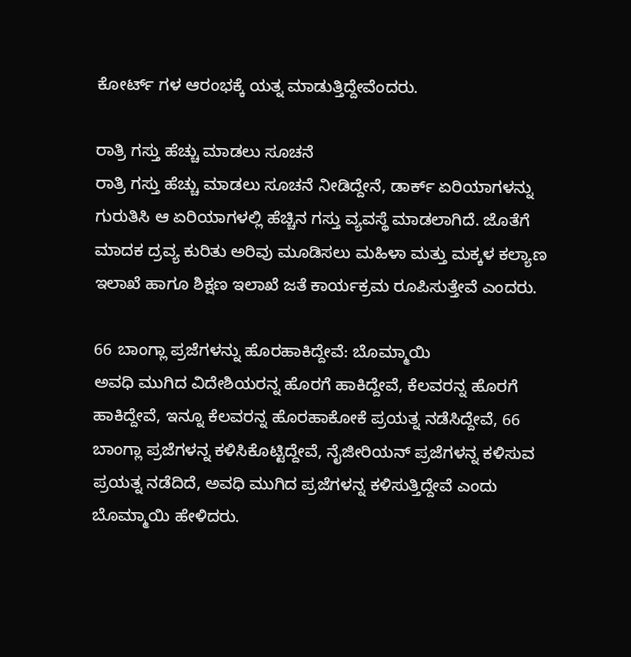ಕೋರ್ಟ್ ಗಳ ಆರಂಭಕ್ಕೆ ಯತ್ನ ಮಾಡುತ್ತಿದ್ದೇವೆಂದರು.

ರಾತ್ರಿ ಗಸ್ತು ಹೆಚ್ಚು ಮಾಡಲು ಸೂಚನೆ
ರಾತ್ರಿ ಗಸ್ತು ಹೆಚ್ಚು ಮಾಡಲು ಸೂಚನೆ ನೀಡಿದ್ದೇನೆ, ಡಾರ್ಕ್ ಏರಿಯಾಗಳನ್ನು ಗುರುತಿಸಿ ಆ ಏರಿಯಾಗಳಲ್ಲಿ ಹೆಚ್ಚಿನ ಗಸ್ತು ವ್ಯವಸ್ಥೆ ಮಾಡಲಾಗಿದೆ. ಜೊತೆಗೆ ಮಾದಕ ದ್ರವ್ಯ ಕುರಿತು ಅರಿವು ಮೂಡಿಸಲು ಮಹಿಳಾ ಮತ್ತು ಮಕ್ಕಳ ಕಲ್ಯಾಣ ಇಲಾಖೆ ಹಾಗೂ ಶಿಕ್ಷಣ ಇಲಾಖೆ ಜತೆ ಕಾರ್ಯಕ್ರಮ ರೂಪಿಸುತ್ತೇವೆ ಎಂದರು.

66 ಬಾಂಗ್ಲಾ ಪ್ರಜೆಗಳನ್ನು ಹೊರಹಾಕಿದ್ದೇವೆ: ಬೊಮ್ಮಾಯಿ
ಅವಧಿ ಮುಗಿದ ವಿದೇಶಿಯರನ್ನ ಹೊರಗೆ ಹಾಕಿದ್ದೇವೆ, ಕೆಲವರನ್ನ ಹೊರಗೆ ಹಾಕಿದ್ದೇವೆ, ಇನ್ನೂ ಕೆಲವರನ್ನ ಹೊರಹಾಕೋಕೆ ಪ್ರಯತ್ನ ನಡೆಸಿದ್ದೇವೆ, 66 ಬಾಂಗ್ಲಾ ಪ್ರಜೆಗಳನ್ನ ಕಳಿಸಿಕೊಟ್ಟಿದ್ದೇವೆ, ನೈಜೀರಿಯನ್ ಪ್ರಜೆಗಳನ್ನ ಕಳಿಸುವ ಪ್ರಯತ್ನ ನಡೆದಿದೆ, ಅವಧಿ ಮುಗಿದ ಪ್ರಜೆಗಳನ್ನ ಕಳಿಸುತ್ತಿದ್ದೇವೆ ಎಂದು ಬೊಮ್ಮಾಯಿ ಹೇಳಿದರು.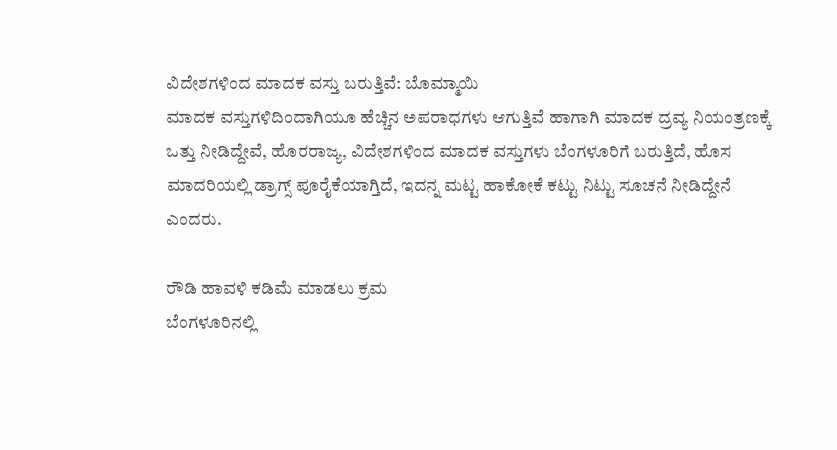ವಿದೇಶಗಳಿಂದ ಮಾದಕ ವಸ್ತು ಬರುತ್ತಿವೆ: ಬೊಮ್ಮಾಯಿ
ಮಾದಕ ವಸ್ತುಗಳಿದಿಂದಾಗಿಯೂ ಹೆಚ್ಚಿನ ಅಪರಾಧಗಳು ಆಗುತ್ತಿವೆ ಹಾಗಾಗಿ ಮಾದಕ ದ್ರವ್ಯ ನಿಯಂತ್ರಣಕ್ಕೆ ಒತ್ತು ನೀಡಿದ್ದೇವೆ, ಹೊರರಾಜ್ಯ, ವಿದೇಶಗಳಿಂದ ಮಾದಕ ವಸ್ತುಗಳು ಬೆಂಗಳೂರಿಗೆ ಬರುತ್ತಿದೆ, ಹೊಸ ಮಾದರಿಯಲ್ಲಿ ಡ್ರಾಗ್ಸ್ ಪೂರೈಕೆಯಾಗ್ತಿದೆ, ಇದನ್ನ ಮಟ್ಟ ಹಾಕೋಕೆ ಕಟ್ಟು ನಿಟ್ಟು ಸೂಚನೆ ನೀಡಿದ್ದೇನೆ ಎಂದರು.

ರೌಡಿ ಹಾವಳಿ ಕಡಿಮೆ ಮಾಡಲು ಕ್ರಮ
ಬೆಂಗಳೂರಿನಲ್ಲಿ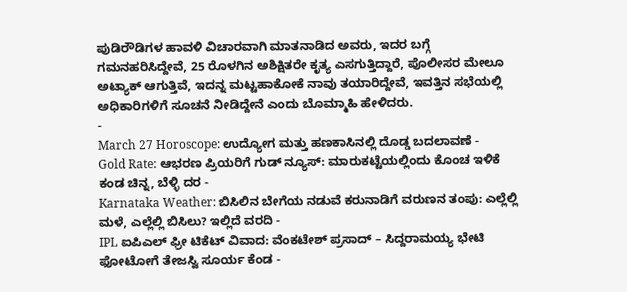ಪುಡಿರೌಡಿಗಳ ಹಾವಳಿ ವಿಚಾರವಾಗಿ ಮಾತನಾಡಿದ ಅವರು, ಇದರ ಬಗ್ಗೆ ಗಮನಹರಿಸಿದ್ದೇವೆ, 25 ರೊಳಗಿನ ಅಶಿಕ್ಷಿತರೇ ಕೃತ್ಯ ಎಸಗುತ್ತಿದ್ದಾರೆ, ಪೊಲೀಸರ ಮೇಲೂ ಅಟ್ಯಾಕ್ ಆಗುತ್ತಿವೆ, ಇದನ್ನ ಮಟ್ಟಹಾಕೋಕೆ ನಾವು ತಯಾರಿದ್ದೇವೆ, ಇವತ್ತಿನ ಸಭೆಯಲ್ಲಿ ಅಧಿಕಾರಿಗಳಿಗೆ ಸೂಚನೆ ನೀಡಿದ್ದೇನೆ ಎಂದು ಬೊಮ್ಮಾಹಿ ಹೇಳಿದರು.
-
March 27 Horoscope: ಉದ್ಯೋಗ ಮತ್ತು ಹಣಕಾಸಿನಲ್ಲಿ ದೊಡ್ಡ ಬದಲಾವಣೆ -
Gold Rate: ಆಭರಣ ಪ್ರಿಯರಿಗೆ ಗುಡ್ ನ್ಯೂಸ್: ಮಾರುಕಟ್ಟೆಯಲ್ಲಿಂದು ಕೊಂಚ ಇಳಿಕೆ ಕಂಡ ಚಿನ್ನ, ಬೆಳ್ಳಿ ದರ -
Karnataka Weather: ಬಿಸಿಲಿನ ಬೇಗೆಯ ನಡುವೆ ಕರುನಾಡಿಗೆ ವರುಣನ ತಂಪು: ಎಲ್ಲೆಲ್ಲಿ ಮಳೆ, ಎಲ್ಲೆಲ್ಲಿ ಬಿಸಿಲು? ಇಲ್ಲಿದೆ ವರದಿ -
IPL ಐಪಿಎಲ್ ಫ್ರೀ ಟಿಕೆಟ್ ವಿವಾದ: ವೆಂಕಟೇಶ್ ಪ್ರಸಾದ್ – ಸಿದ್ದರಾಮಯ್ಯ ಭೇಟಿ ಫೋಟೋಗೆ ತೇಜಸ್ವಿ ಸೂರ್ಯ ಕೆಂಡ -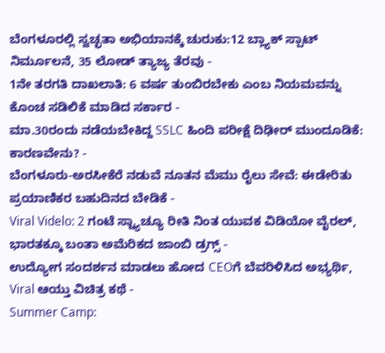ಬೆಂಗಳೂರಲ್ಲಿ ಸ್ವಚ್ಛತಾ ಅಭಿಯಾನಕ್ಕೆ ಚುರುಕು:12 ಬ್ಲ್ಯಾಕ್ ಸ್ಪಾಟ್ ನಿರ್ಮೂಲನೆ, 35 ಲೋಡ್ ತ್ಯಾಜ್ಯ ತೆರವು -
1ನೇ ತರಗತಿ ದಾಖಲಾತಿ: 6 ವರ್ಷ ತುಂಬಿರಬೇಕು ಎಂಬ ನಿಯಮವನ್ನು ಕೊಂಚ ಸಡಿಲಿಕೆ ಮಾಡಿದ ಸರ್ಕಾರ -
ಮಾ.30ರಂದು ನಡೆಯಬೇಕಿದ್ದ SSLC ಹಿಂದಿ ಪರೀಕ್ಷೆ ದಿಢೀರ್ ಮುಂದೂಡಿಕೆ: ಕಾರಣವೇನು? -
ಬೆಂಗಳೂರು-ಅರಸೀಕೆರೆ ನಡುವೆ ನೂತನ ಮೆಮು ರೈಲು ಸೇವೆ: ಈಡೇರಿತು ಪ್ರಯಾಣಿಕರ ಬಹುದಿನದ ಬೇಡಿಕೆ -
Viral Videlo: 2 ಗಂಟೆ ಸ್ಟ್ಯಾಚ್ಯೂ ರೀತಿ ನಿಂತ ಯುವಕ ವಿಡಿಯೋ ವೈರಲ್, ಭಾರತಕ್ಕೂ ಬಂತಾ ಅಮೆರಿಕದ ಜಾಂಬಿ ಡ್ರಗ್ಸ್ -
ಉದ್ಯೋಗ ಸಂದರ್ಶನ ಮಾಡಲು ಹೋದ CEOಗೆ ಬೆವರಿಳಿಸಿದ ಅಭ್ಯರ್ಥಿ, Viral ಆಯ್ತು ವಿಚಿತ್ರ ಕಥೆ -
Summer Camp: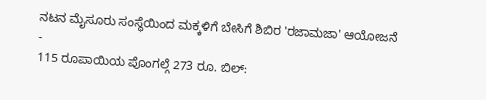ನಟನ ಮೈಸೂರು ಸಂಸ್ಥೆಯಿಂದ ಮಕ್ಕಳಿಗೆ ಬೇಸಿಗೆ ಶಿಬಿರ 'ರಜಾಮಜಾ' ಆಯೋಜನೆ -
115 ರೂಪಾಯಿಯ ಪೊಂಗಲ್ಗೆ 273 ರೂ. ಬಿಲ್: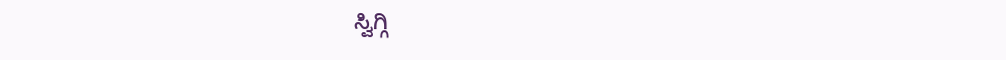ಸ್ವಿಗ್ಗಿ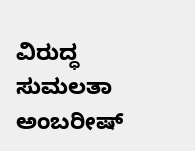ವಿರುದ್ಧ ಸುಮಲತಾ ಅಂಬರೀಷ್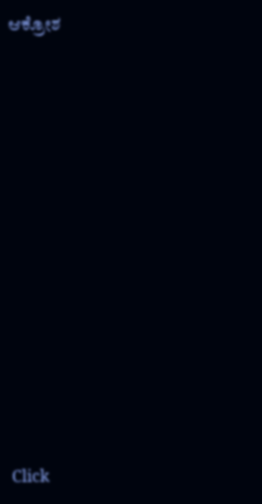ಆಕ್ರೋಶ












Click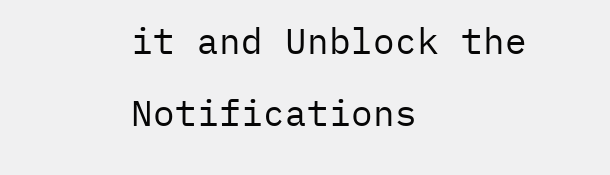it and Unblock the Notifications